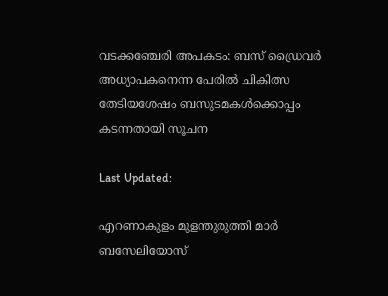വടക്കഞ്ചേരി അപകടം: ബസ് ഡ്രൈവർ അധ്യാപകനെന്ന പേരിൽ ചികിത്സ തേടിയശേഷം ബസുടമകൾക്കൊപ്പം കടന്നതായി സൂചന

Last Updated:

എറണാകുളം മുളന്തുരുത്തി മാർ ബസേലിയോസ്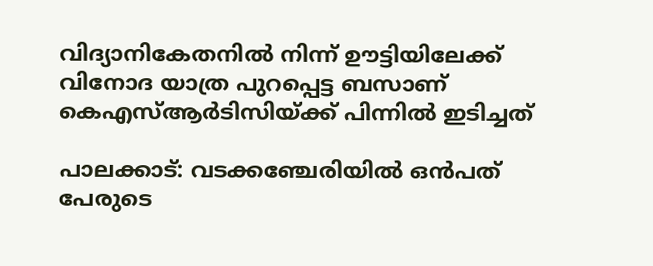വിദ്യാനികേതനിൽ നിന്ന് ഊട്ടിയിലേക്ക് വിനോദ യാത്ര പുറപ്പെട്ട ബസാണ് കെഎസ്ആർടിസിയ്ക്ക് പിന്നിൽ ഇടിച്ചത്

പാലക്കാട്: വടക്കഞ്ചേരിയിൽ ഒൻപത് പേരുടെ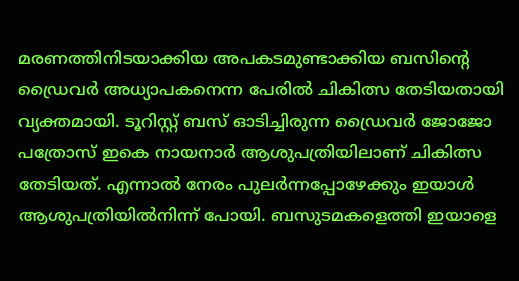മരണത്തിനിടയാക്കിയ അപകടമുണ്ടാക്കിയ ബസിന്‍റെ ഡ്രൈവർ അധ്യാപകനെന്ന പേരിൽ ചികിത്സ തേടിയതായി വ്യക്തമായി. ടൂറിസ്റ്റ് ബസ് ഓടിച്ചിരുന്ന ഡ്രൈവർ ജോജോ പത്രോസ് ഇകെ നായനാർ ആശുപത്രിയിലാണ് ചികിത്സ തേടിയത്. എന്നാൽ നേരം പുലർന്നപ്പോഴേക്കും ഇയാൾ ആശുപത്രിയിൽനിന്ന് പോയി. ബസുടമകളെത്തി ഇയാളെ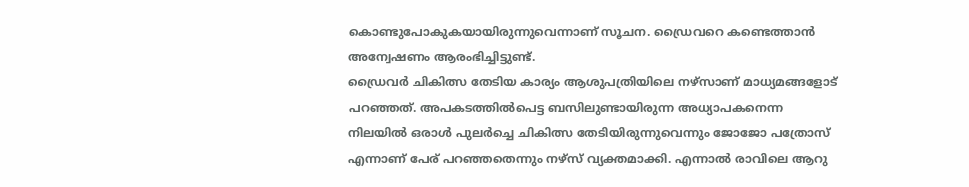കൊണ്ടുപോകുകയായിരുന്നുവെന്നാണ് സൂചന. ഡ്രൈവറെ കണ്ടെത്താൻ അന്വേഷണം ആരംഭിച്ചിട്ടുണ്ട്.
ഡ്രൈവർ ചികിത്സ തേടിയ കാര്യം ആശുപത്രിയിലെ നഴ്സാണ് മാധ്യമങ്ങളോട് പറഞ്ഞത്. അപകടത്തിൽപെട്ട ബസിലുണ്ടായിരുന്ന അധ്യാപകനെന്ന നിലയിൽ ഒരാൾ പുലർച്ചെ ചികിത്സ തേടിയിരുന്നുവെന്നും ജോജോ പത്രോസ് എന്നാണ് പേര് പറഞ്ഞതെന്നും നഴ്സ് വ്യക്തമാക്കി. എന്നാൽ രാവിലെ ആറു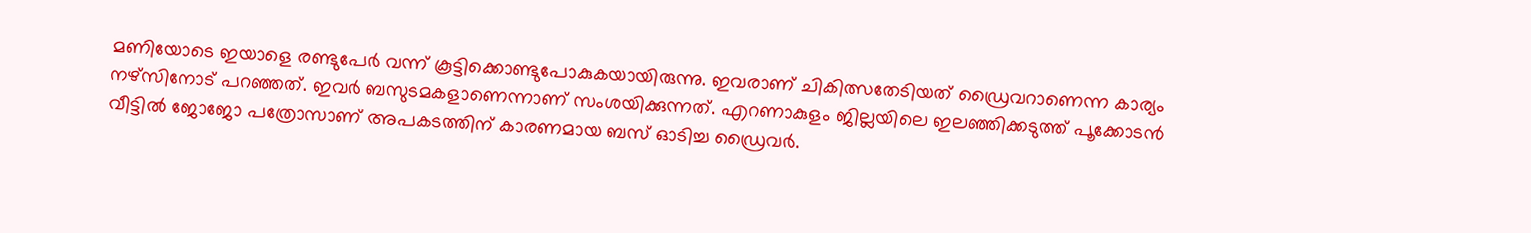മണിയോടെ ഇയാളെ രണ്ടുപേർ വന്ന് കൂട്ടിക്കൊണ്ടുപോകുകയായിരുന്നു. ഇവരാണ് ചികിത്സതേടിയത് ഡ്രൈവറാണെന്ന കാര്യം നഴ്സിനോട് പറഞ്ഞത്. ഇവർ ബസുടമകളാണെന്നാണ് സംശയിക്കുന്നത്. എറണാകുളം ജില്ലയിലെ ഇലഞ്ഞിക്കടുത്ത് പൂക്കോടൻ വീട്ടിൽ ജോജോ പത്രോസാണ് അപകടത്തിന് കാരണമായ ബസ് ഓടിച്ച ഡ്രൈവർ.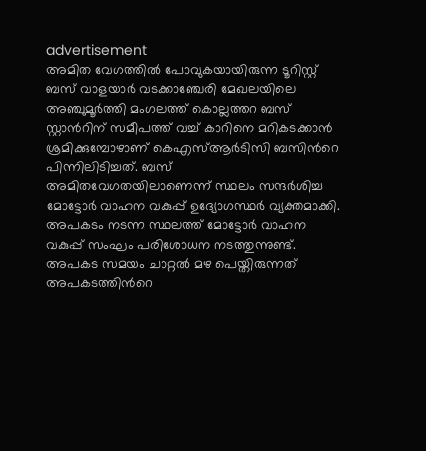advertisement
അമിത വേഗത്തിൽ പോവുകയായിരുന്ന ടൂറിസ്റ്റ് ബസ് വാളയാര്‍ വടക്കാഞ്ചേരി മേഖലയിലെ അഞ്ചുമൂര്‍ത്തി മംഗലത്ത് കൊല്ലത്തറ ബസ് സ്റ്റാന്‍റിന് സമീപത്ത് വച്ച് കാറിനെ മറികടക്കാന്‍ ശ്രമിക്കുമ്പോഴാണ് കെഎസ്ആര്‍ടിസി ബസിന്‍റെ പിന്നിലിടിച്ചത്. ബസ് അമിതവേഗതയിലാണെന്ന് സ്ഥലം സന്ദര്‍ശിച്ച മോട്ടോർ വാഹന വകുപ്പ് ഉദ്യോഗസ്ഥർ വ്യക്തമാക്കി. അപകടം നടന്ന സ്ഥലത്ത് മോട്ടോർ വാഹന വകുപ്പ് സംഘം പരിശോധന നടത്തുന്നുണ്ട്. അപകട സമയം ചാറ്റല്‍ മഴ പെയ്തിരുന്നത് അപകടത്തിന്‍റെ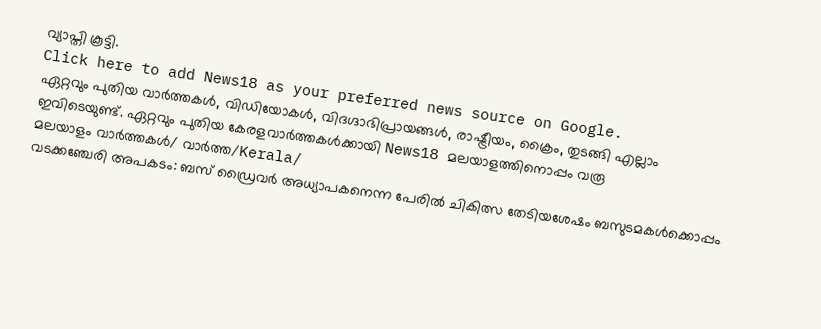വ്യാപ്തി കൂട്ടി.
Click here to add News18 as your preferred news source on Google.
ഏറ്റവും പുതിയ വാർത്തകൾ, വിഡിയോകൾ, വിദഗ്ദാഭിപ്രായങ്ങൾ, രാഷ്ട്രീയം, ക്രൈം, തുടങ്ങി എല്ലാം ഇവിടെയുണ്ട്. ഏറ്റവും പുതിയ കേരളവാർത്തകൾക്കായി News18 മലയാളത്തിനൊപ്പം വരൂ
മലയാളം വാർത്തകൾ/ വാർത്ത/Kerala/
വടക്കഞ്ചേരി അപകടം: ബസ് ഡ്രൈവർ അധ്യാപകനെന്ന പേരിൽ ചികിത്സ തേടിയശേഷം ബസുടമകൾക്കൊപ്പം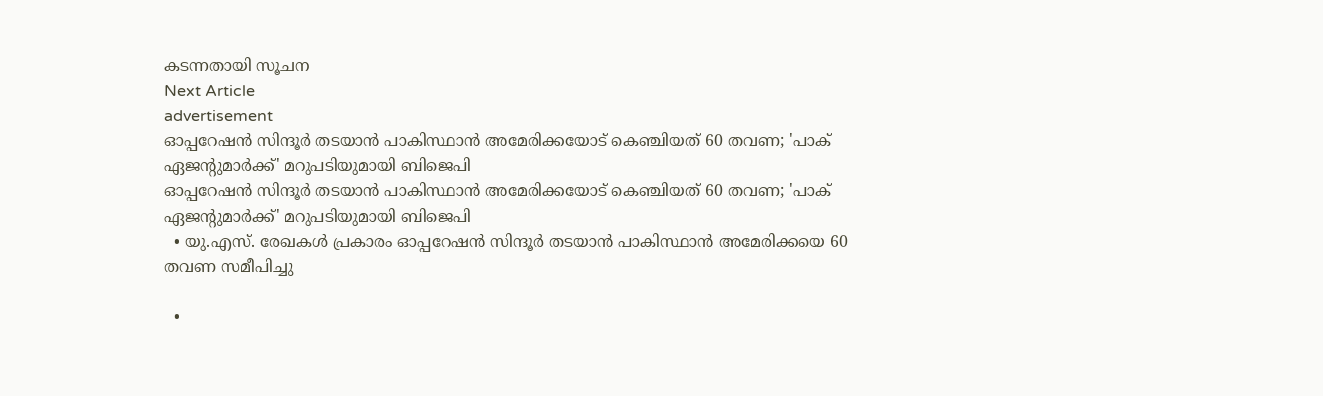കടന്നതായി സൂചന
Next Article
advertisement
ഓപ്പറേഷൻ സിന്ദൂർ തടയാൻ പാകിസ്ഥാൻ അമേരിക്കയോട് കെഞ്ചിയത് 60 തവണ; 'പാക് ഏജന്റുമാർക്ക്' മറുപടിയുമായി ബിജെപി
ഓപ്പറേഷൻ സിന്ദൂർ തടയാൻ പാകിസ്ഥാൻ അമേരിക്കയോട് കെഞ്ചിയത് 60 തവണ; 'പാക് ഏജന്റുമാർക്ക്' മറുപടിയുമായി ബിജെപി
  • യു.എസ്. രേഖകൾ പ്രകാരം ഓപ്പറേഷൻ സിന്ദൂർ തടയാൻ പാകിസ്ഥാൻ അമേരിക്കയെ 60 തവണ സമീപിച്ചു

  •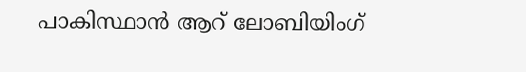പാകിസ്ഥാൻ ആറ് ലോബിയിംഗ്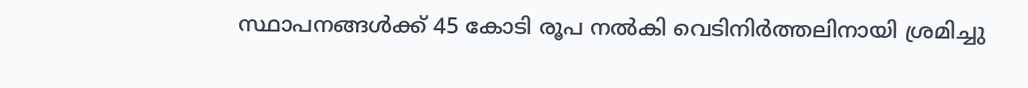സ്ഥാപനങ്ങൾക്ക് 45 കോടി രൂപ നൽകി വെടിനിർത്തലിനായി ശ്രമിച്ചു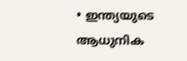• ഇന്ത്യയുടെ ആധുനിക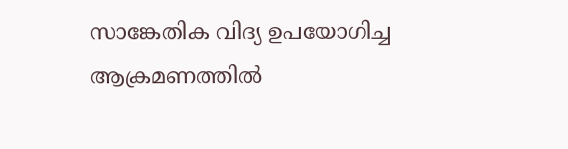സാങ്കേതിക വിദ്യ ഉപയോഗിച്ച ആക്രമണത്തിൽ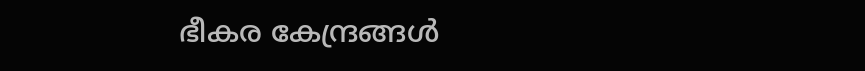ഭീകര കേന്ദ്രങ്ങൾ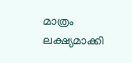മാത്രം ലക്ഷ്യമാക്കി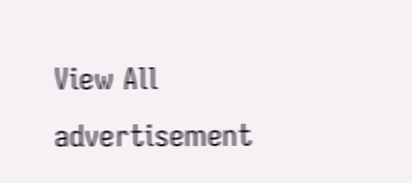View All
advertisement